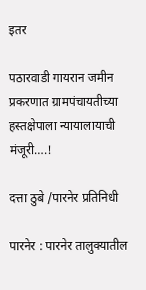इतर

पठारवाडी गायरान जमीन प्रकरणात ग्रामपंचायतीच्या हस्तक्षेपाला न्यायालायाची मंजूरी….!

दत्ता ठुबे /पारनेर प्रतिनिधी

पारनेर : पारनेर तालुक्यातील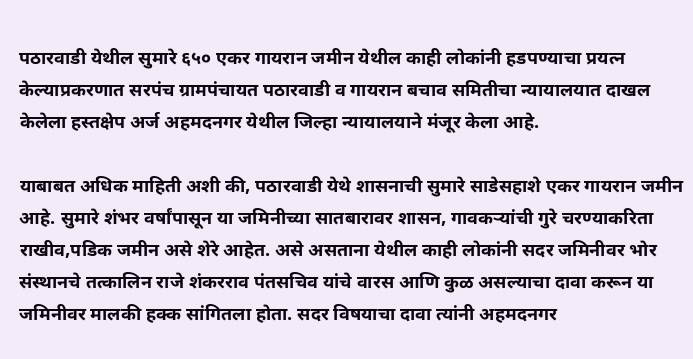पठारवाडी येथील सुमारे ६५० एकर गायरान जमीन येथील काही लोकांनी हडपण्याचा प्रयत्न केल्याप्रकरणात सरपंच ग्रामपंचायत पठारवाडी व गायरान बचाव समितीचा न्यायालयात दाखल केलेला हस्तक्षेप अर्ज अहमदनगर येथील जिल्हा न्यायालयाने मंजूर केला आहे.

याबाबत अधिक माहिती अशी की, पठारवाडी येथे शासनाची सुमारे साडेसहाशे एकर गायरान जमीन आहे. सुमारे शंभर वर्षांपासून या जमिनीच्या सातबारावर शासन, गावकऱ्यांची गुरे चरण्याकरिता राखीव,पडिक जमीन असे शेरे आहेत. असे असताना येथील काही लोकांनी सदर जमिनीवर भोर संस्थानचे तत्कालिन राजे शंकरराव पंतसचिव यांचे वारस आणि कुळ असल्याचा दावा करून या जमिनीवर मालकी हक्क सांगितला होता. सदर विषयाचा दावा त्यांनी अहमदनगर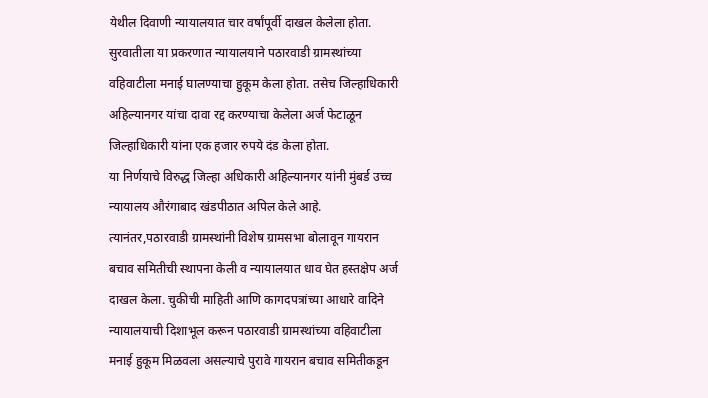येथील दिवाणी न्यायालयात चार वर्षांपूर्वी दाखल केलेला होता. सुरवातीला या प्रकरणात न्यायालयाने पठारवाडी ग्रामस्थांच्या वहिवाटीला मनाई घालण्याचा हुकूम केला होता. तसेच जिल्हाधिकारी अहिल्यानगर यांचा दावा रद्द करण्याचा केलेला अर्ज फेटाळून जिल्हाधिकारी यांना एक हजार रुपये दंड केला होता.
या निर्णयाचे विरुद्ध जिल्हा अधिकारी अहिल्यानगर यांनी मुंबर्ड उच्च न्यायालय औरंगाबाद खंडपीठात अपिल केले आहे.
त्यानंतर,पठारवाडी ग्रामस्थांनी विशेष ग्रामसभा बोलावून गायरान बचाव समितीची स्थापना केली व न्यायालयात धाव घेत हस्तक्षेप अर्ज दाखल केला. चुकीची माहिती आणि कागदपत्रांच्या आधारे वादिने न्यायालयाची दिशाभूल करून पठारवाडी ग्रामस्थांच्या वहिवाटीला मनाई हुकूम मिळवला असल्याचे पुरावे गायरान बचाव समितीकडून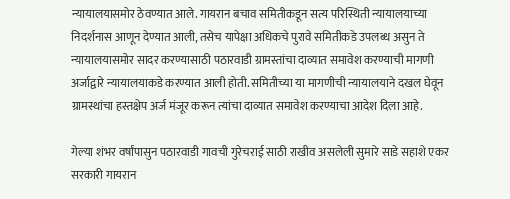न्यायालयासमोर ठेवण्यात आले. गायरान बचाव समितीकडून सत्य परिस्थिती न्यायालयाच्या निदर्शनास आणून देण्यात आली, तसेच यापेक्षा अधिकचे पुरावे समितीकडे उपलब्ध असुन ते न्यायालयासमोर सादर करण्यासाठी पठारवाडी ग्रामस्तांचा दाव्यात समावेश करण्याची मागणी अर्जाद्वारे न्यायालयाकडे करण्यात आली होती. समितीच्या या मागणीची न्यायालयाने दखल घेवून ग्रामस्थांचा हस्तक्षेप अर्ज मंजूर करून त्यांचा दाव्यात समावेश करण्याचा आदेश दिला आहे.

गेल्या शंभर वर्षांपासुन पठारवाडी गावची गुरेचराई साठी राखीव असलेली सुमारे साडे सहाशे एकर सरकारी गायरान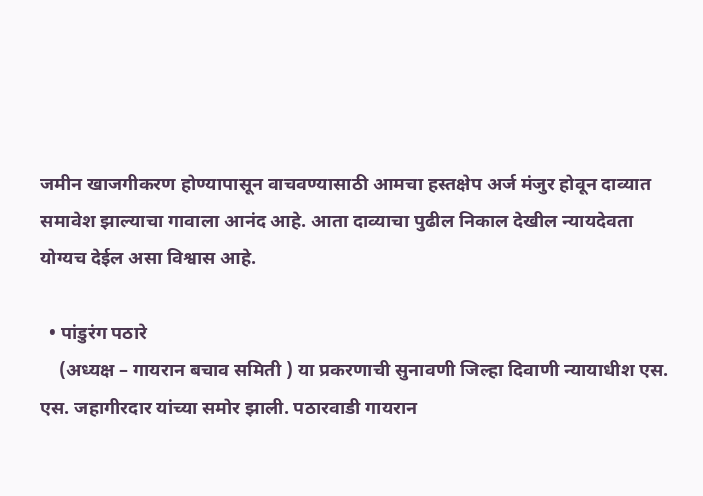जमीन खाजगीकरण होण्यापासून वाचवण्यासाठी आमचा हस्तक्षेप अर्ज मंजुर होवून दाव्यात समावेश झाल्याचा गावाला आनंद आहे. आता दाव्याचा पुढील निकाल देखील न्यायदेवता योग्यच देईल असा विश्वास आहे.

  • पांडुरंग पठारे
    (अध्यक्ष – गायरान बचाव समिती ) या प्रकरणाची सुनावणी जिल्हा दिवाणी न्यायाधीश एस. एस. जहागीरदार यांच्या समोर झाली. पठारवाडी गायरान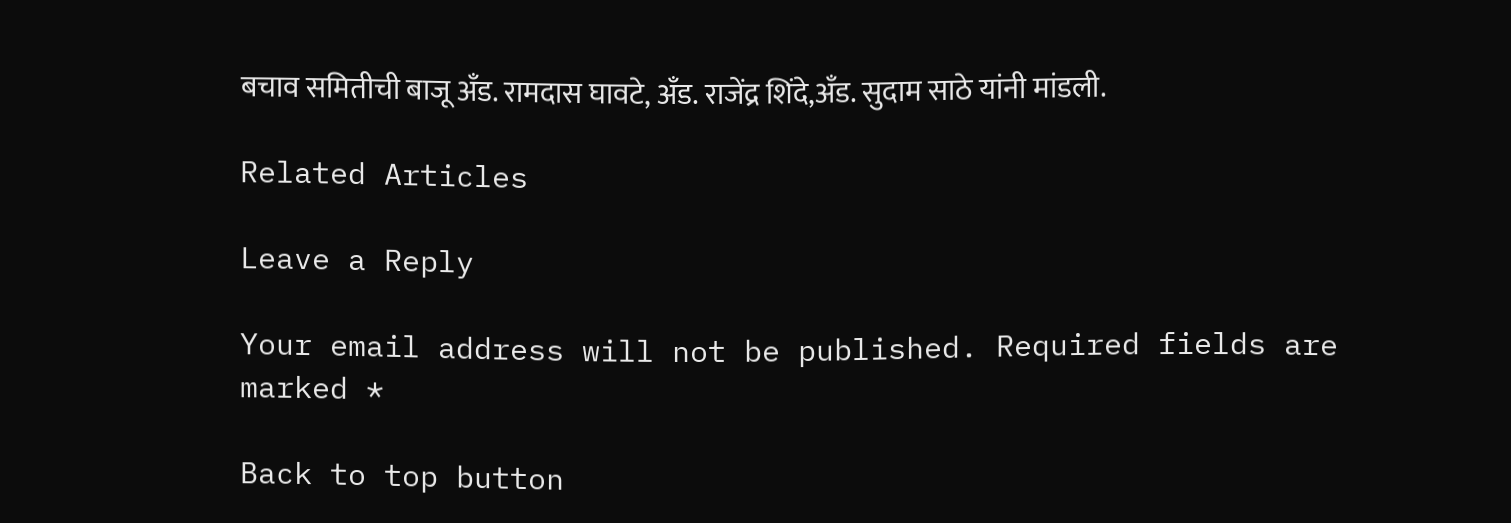बचाव समितीची बाजू अँड. रामदास घावटे, अँड. राजेंद्र शिंदे,अँड. सुदाम साठे यांनी मांडली.

Related Articles

Leave a Reply

Your email address will not be published. Required fields are marked *

Back to top button